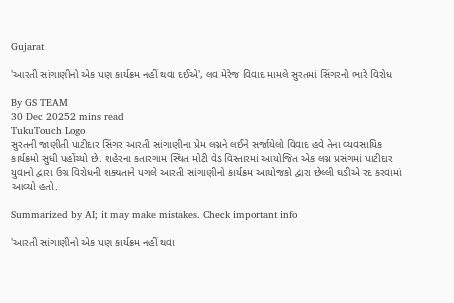Gujarat

'આરતી સાંગાણીનો એક પણ કાર્યક્રમ નહીં થવા દઈએ', લવ મેરેજ વિવાદ મામલે સુરતમાં સિંગરનો ભારે વિરોધ

By GS TEAM
30 Dec 20252 mins read
TukuTouch Logo
સુરતની જાણીતી પાટીદાર સિંગર આરતી સાંગાણીના પ્રેમ લગ્નને લઈને સર્જાયેલો વિવાદ હવે તેના વ્યવસાયિક કાર્યક્રમો સુધી પહોંચ્યો છે. શહેરના કતારગામ સ્થિત મોટી વેડ વિસ્તારમાં આયોજિત એક લગ્ન પ્રસંગમાં પાટીદાર યુવાનો દ્વારા ઉગ્ર વિરોધની શક્યતાને પગલે આરતી સાંગાણીનો કાર્યક્રમ આયોજકો દ્વારા છેલ્લી ઘડીએ રદ કરવામાં આવ્યો હતો.

Summarized by AI; it may make mistakes. Check important info

'આરતી સાંગાણીનો એક પણ કાર્યક્રમ નહીં થવા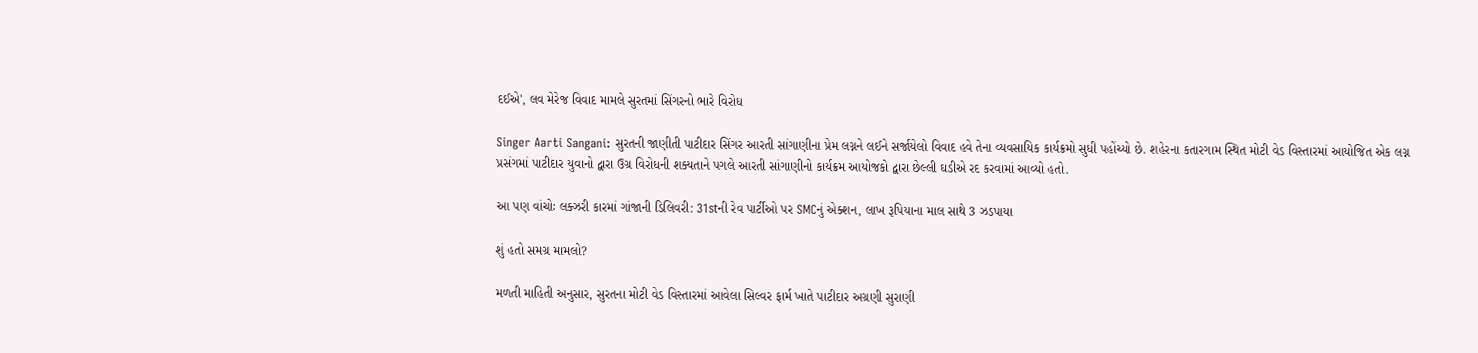દઈએ', લવ મેરેજ વિવાદ મામલે સુરતમાં સિંગરનો ભારે વિરોધ

Singer Aarti Sangani: સુરતની જાણીતી પાટીદાર સિંગર આરતી સાંગાણીના પ્રેમ લગ્નને લઈને સર્જાયેલો વિવાદ હવે તેના વ્યવસાયિક કાર્યક્રમો સુધી પહોંચ્યો છે. શહેરના કતારગામ સ્થિત મોટી વેડ વિસ્તારમાં આયોજિત એક લગ્ન પ્રસંગમાં પાટીદાર યુવાનો દ્વારા ઉગ્ર વિરોધની શક્યતાને પગલે આરતી સાંગાણીનો કાર્યક્રમ આયોજકો દ્વારા છેલ્લી ઘડીએ રદ કરવામાં આવ્યો હતો.

આ પણ વાંચોઃ લક્ઝરી કારમાં ગાંજાની ડિલિવરી: 31stની રેવ પાર્ટીઓ પર SMCનું એક્શન, લાખ રૂપિયાના માલ સાથે 3 ઝડપાયા

શું હતો સમગ્ર મામલો?

મળતી માહિતી અનુસાર, સુરતના મોટી વેડ વિસ્તારમાં આવેલા સિલ્વર ફાર્મ ખાતે પાટીદાર અગ્રણી સુરાણી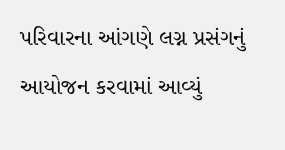પરિવારના આંગણે લગ્ન પ્રસંગનું આયોજન કરવામાં આવ્યું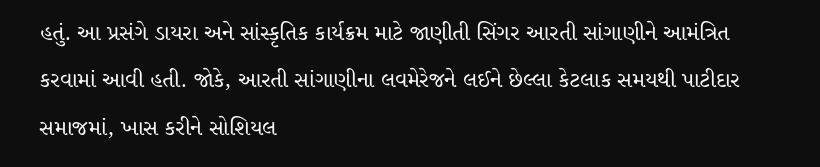હતું. આ પ્રસંગે ડાયરા અને સાંસ્કૃતિક કાર્યક્રમ માટે જાણીતી સિંગર આરતી સાંગાણીને આમંત્રિત કરવામાં આવી હતી. જોકે, આરતી સાંગાણીના લવમેરેજને લઈને છેલ્લા કેટલાક સમયથી પાટીદાર સમાજમાં, ખાસ કરીને સોશિયલ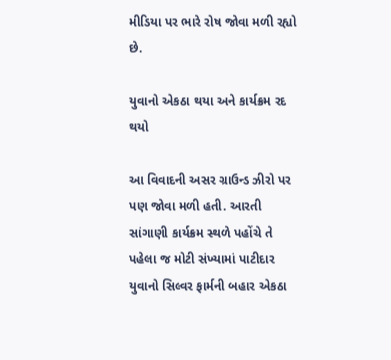મીડિયા પર ભારે રોષ જોવા મળી રહ્યો છે.

યુવાનો એકઠા થયા અને કાર્યક્રમ રદ થયો

આ વિવાદની અસર ગ્રાઉન્ડ ઝીરો પર પણ જોવા મળી હતી. આરતી સાંગાણી કાર્યક્રમ સ્થળે પહોંચે તે પહેલા જ મોટી સંખ્યામાં પાટીદાર યુવાનો સિલ્વર ફાર્મની બહાર એકઠા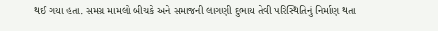થઈ ગયા હતા. સમગ્ર મામલો બીચકે અને સમાજની લાગણી દુભાય તેવી પરિસ્થિતિનું નિર્માણ થતા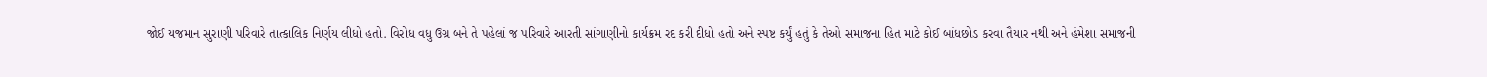જોઈ યજમાન સુરાણી પરિવારે તાત્કાલિક નિર્ણય લીધો હતો. વિરોધ વધુ ઉગ્ર બને તે પહેલાં જ પરિવારે આરતી સાંગાણીનો કાર્યક્રમ રદ કરી દીધો હતો અને સ્પષ્ટ કર્યું હતું કે તેઓ સમાજના હિત માટે કોઈ બાંધછોડ કરવા તૈયાર નથી અને હંમેશા સમાજની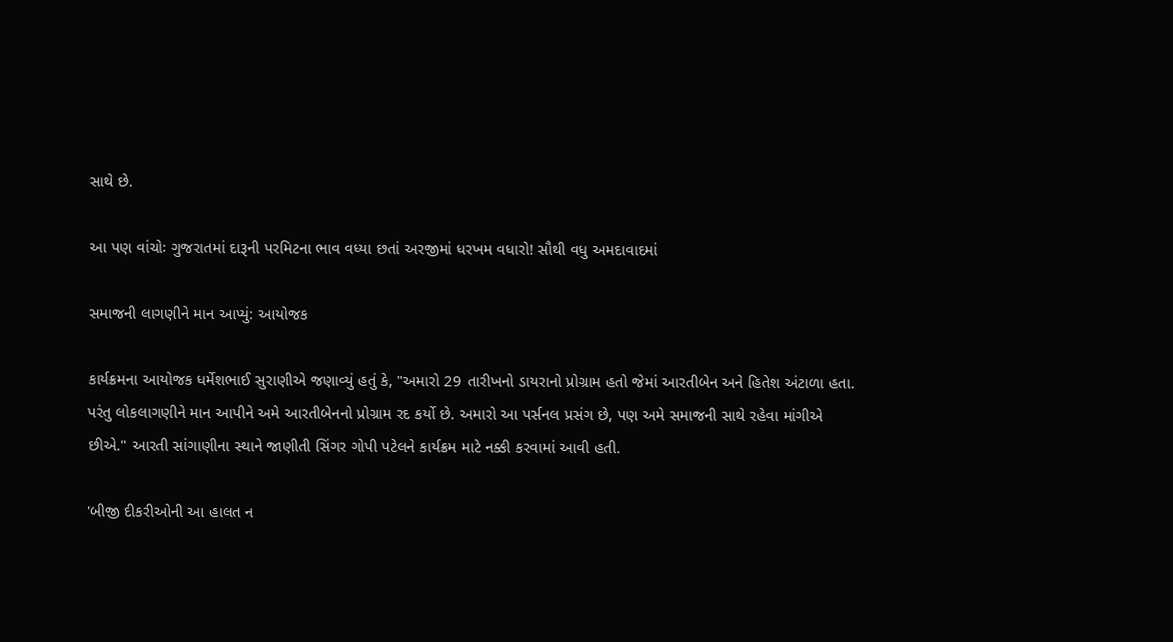સાથે છે.

આ પણ વાંચોઃ ગુજરાતમાં દારૂની પરમિટના ભાવ વધ્યા છતાં અરજીમાં ધરખમ વધારો! સૌથી વધુ અમદાવાદમાં

સમાજની લાગણીને માન આપ્યું: આયોજક

કાર્યક્રમના આયોજક ધર્મેશભાઈ સુરાણીએ જણાવ્યું હતું કે, "અમારો 29 તારીખનો ડાયરાનો પ્રોગ્રામ હતો જેમાં આરતીબેન અને હિતેશ અંટાળા હતા. પરંતુ લોકલાગણીને માન આપીને અમે આરતીબેનનો પ્રોગ્રામ રદ કર્યો છે. અમારો આ પર્સનલ પ્રસંગ છે, પણ અમે સમાજની સાથે રહેવા માંગીએ છીએ." આરતી સાંગાણીના સ્થાને જાણીતી સિંગર ગોપી પટેલને કાર્યક્રમ માટે નક્કી કરવામાં આવી હતી.

'બીજી દીકરીઓની આ હાલત ન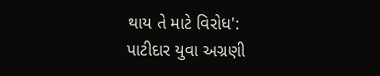થાય તે માટે વિરોધ': પાટીદાર યુવા અગ્રણી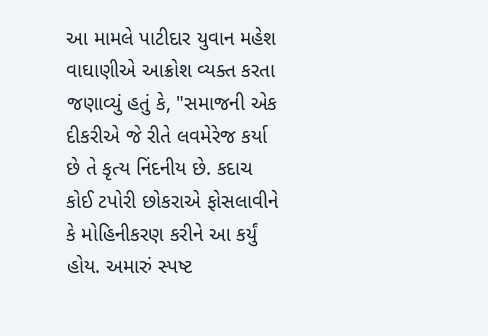આ મામલે પાટીદાર યુવાન મહેશ વાઘાણીએ આક્રોશ વ્યક્ત કરતા જણાવ્યું હતું કે, "સમાજની એક દીકરીએ જે રીતે લવમેરેજ કર્યા છે તે કૃત્ય નિંદનીય છે. કદાચ કોઈ ટપોરી છોકરાએ ફોસલાવીને કે મોહિનીકરણ કરીને આ કર્યું હોય. અમારું સ્પષ્ટ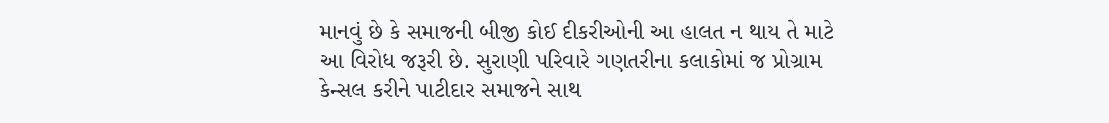માનવું છે કે સમાજની બીજી કોઈ દીકરીઓની આ હાલત ન થાય તે માટે આ વિરોધ જરૂરી છે. સુરાણી પરિવારે ગણતરીના કલાકોમાં જ પ્રોગ્રામ કેન્સલ કરીને પાટીદાર સમાજને સાથ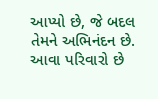આપ્યો છે, જે બદલ તેમને અભિનંદન છે. આવા પરિવારો છે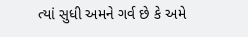ત્યાં સુધી અમને ગર્વ છે કે અમે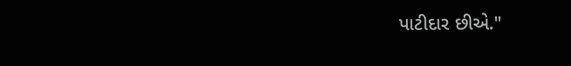પાટીદાર છીએ."